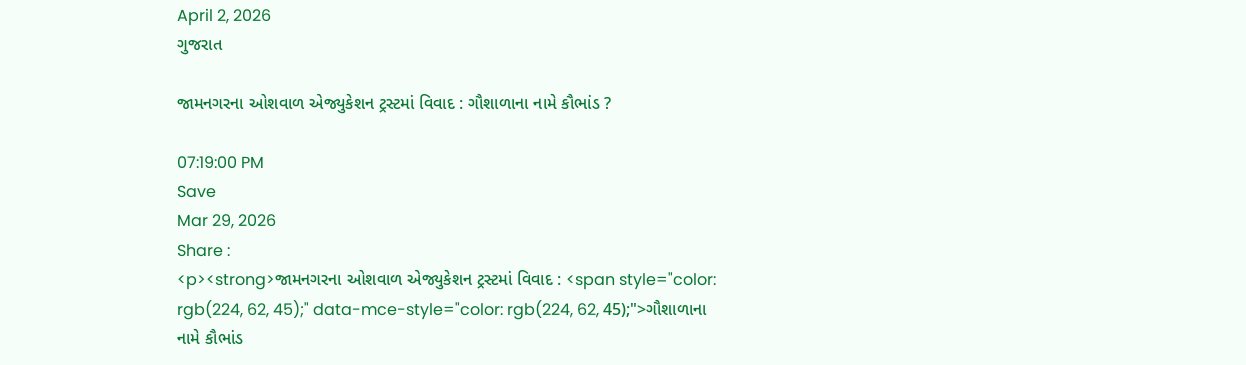April 2, 2026
ગુજરાત

જામનગરના ઓશવાળ એજ્યુકેશન ટ્રસ્ટમાં વિવાદ : ગૌશાળાના નામે કૌભાંડ ?

07:19:00 PM
Save
Mar 29, 2026
Share :
<p><strong>જામનગરના ઓશવાળ એજ્યુકેશન ટ્રસ્ટમાં વિવાદ : <span style="color: rgb(224, 62, 45);" data-mce-style="color: rgb(224, 62, 45);">ગૌશાળાના નામે કૌભાંડ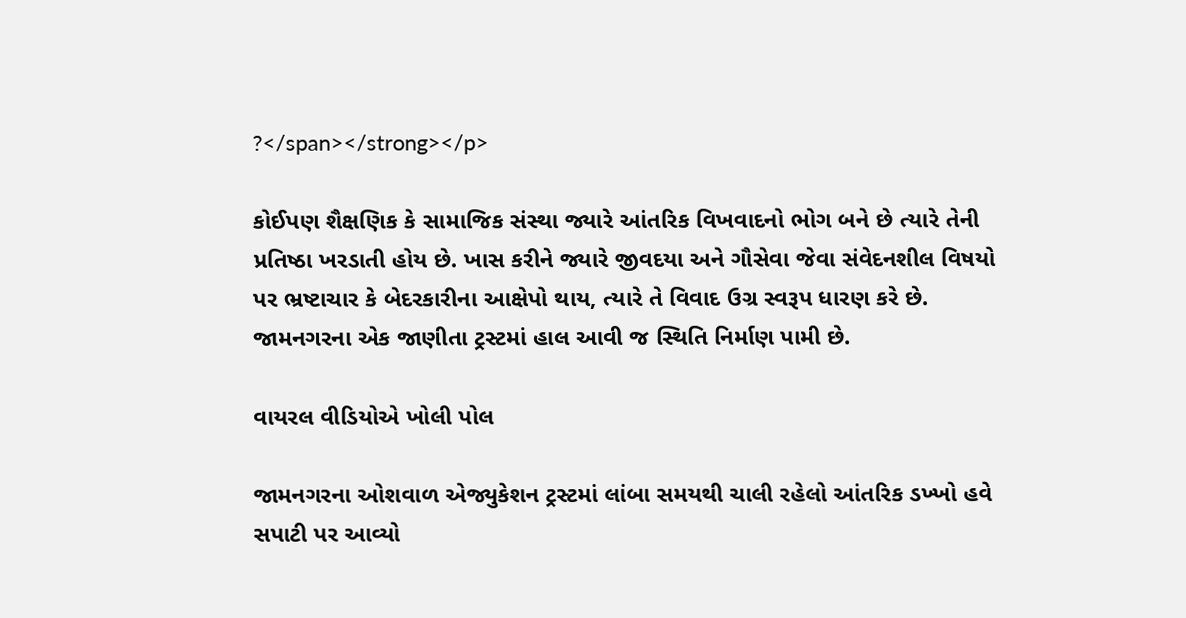?</span></strong></p>

કોઈપણ શૈક્ષણિક કે સામાજિક સંસ્થા જ્યારે આંતરિક વિખવાદનો ભોગ બને છે ત્યારે તેની પ્રતિષ્ઠા ખરડાતી હોય છે. ખાસ કરીને જ્યારે જીવદયા અને ગૌસેવા જેવા સંવેદનશીલ વિષયો પર ભ્રષ્ટાચાર કે બેદરકારીના આક્ષેપો થાય, ત્યારે તે વિવાદ ઉગ્ર સ્વરૂપ ધારણ કરે છે. જામનગરના એક જાણીતા ટ્રસ્ટમાં હાલ આવી જ સ્થિતિ નિર્માણ પામી છે.

વાયરલ વીડિયોએ ખોલી પોલ

જામનગરના ઓશવાળ એજ્યુકેશન ટ્રસ્ટમાં લાંબા સમયથી ચાલી રહેલો આંતરિક ડખ્ખો હવે સપાટી પર આવ્યો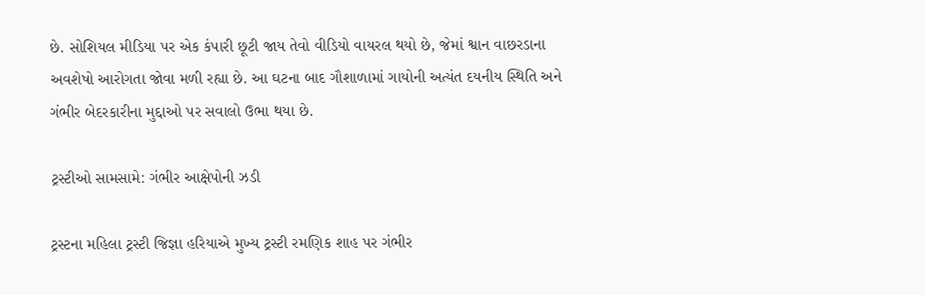છે. સોશિયલ મીડિયા પર એક કંપારી છૂટી જાય તેવો વીડિયો વાયરલ થયો છે, જેમાં શ્વાન વાછરડાના અવશેષો આરોગતા જોવા મળી રહ્યા છે. આ ઘટના બાદ ગૌશાળામાં ગાયોની અત્યંત દયનીય સ્થિતિ અને ગંભીર બેદરકારીના મુદ્દાઓ પર સવાલો ઉભા થયા છે.

ટ્રસ્ટીઓ સામસામે: ગંભીર આક્ષેપોની ઝડી

ટ્રસ્ટના મહિલા ટ્રસ્ટી જિજ્ઞા હરિયાએ મુખ્ય ટ્રસ્ટી રમણિક શાહ પર ગંભીર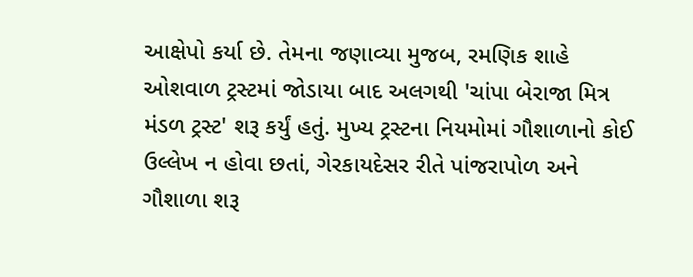આક્ષેપો કર્યા છે. તેમના જણાવ્યા મુજબ, રમણિક શાહે ઓશવાળ ટ્રસ્ટમાં જોડાયા બાદ અલગથી 'ચાંપા બેરાજા મિત્ર મંડળ ટ્રસ્ટ' શરૂ કર્યું હતું. મુખ્ય ટ્રસ્ટના નિયમોમાં ગૌશાળાનો કોઈ ઉલ્લેખ ન હોવા છતાં, ગેરકાયદેસર રીતે પાંજરાપોળ અને ગૌશાળા શરૂ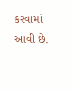કરવામાં આવી છે.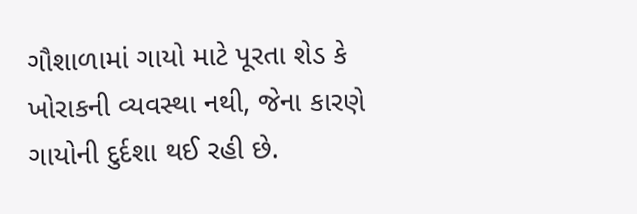ગૌશાળામાં ગાયો માટે પૂરતા શેડ કે ખોરાકની વ્યવસ્થા નથી, જેના કારણે ગાયોની દુર્દશા થઈ રહી છે.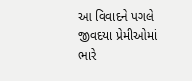આ વિવાદને પગલે જીવદયા પ્રેમીઓમાં ભારે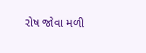રોષ જોવા મળી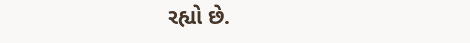રહ્યો છે.